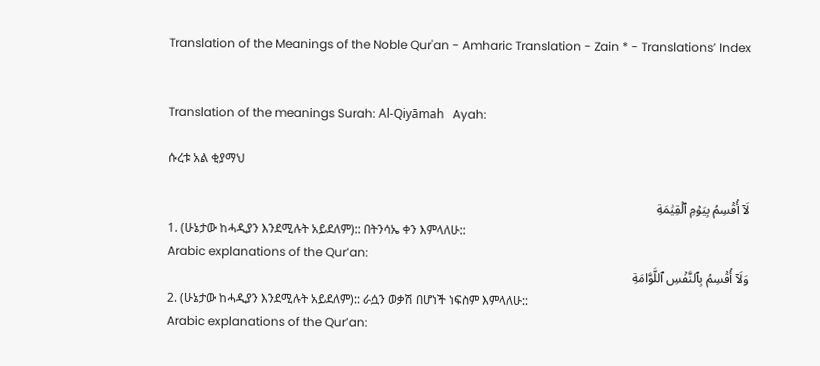Translation of the Meanings of the Noble Qur'an - Amharic Translation - Zain * - Translations’ Index


Translation of the meanings Surah: Al-Qiyāmah   Ayah:

ሱረቱ አል ቂያማህ

لَآ أُقۡسِمُ بِيَوۡمِ ٱلۡقِيَٰمَةِ
1. (ሁኔታው ከሓዲያን እንደሚሉት አይደለም):: በትንሳኤ ቀን እምላለሁ::
Arabic explanations of the Qur’an:
وَلَآ أُقۡسِمُ بِٱلنَّفۡسِ ٱللَّوَّامَةِ
2. (ሁኔታው ከሓዲያን እንደሚሉት አይደለም):: ራሷን ወቃሽ በሆነች ነፍስም እምላለሁ::
Arabic explanations of the Qur’an: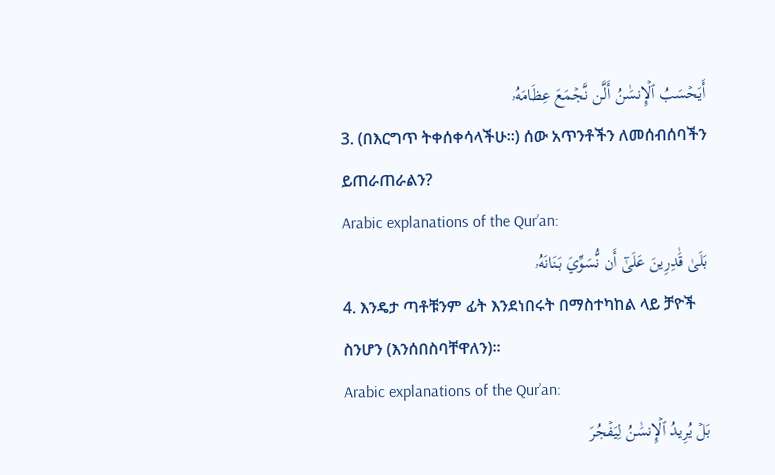أَيَحۡسَبُ ٱلۡإِنسَٰنُ أَلَّن نَّجۡمَعَ عِظَامَهُۥ
3. (በእርግጥ ትቀሰቀሳላችሁ።) ሰው አጥንቶችን ለመሰብሰባችን ይጠራጠራልን?
Arabic explanations of the Qur’an:
بَلَىٰ قَٰدِرِينَ عَلَىٰٓ أَن نُّسَوِّيَ بَنَانَهُۥ
4. እንዴታ ጣቶቹንም ፊት እንደነበሩት በማስተካከል ላይ ቻዮች ስንሆን (እንሰበስባቸዋለን)።
Arabic explanations of the Qur’an:
بَلۡ يُرِيدُ ٱلۡإِنسَٰنُ لِيَفۡجُرَ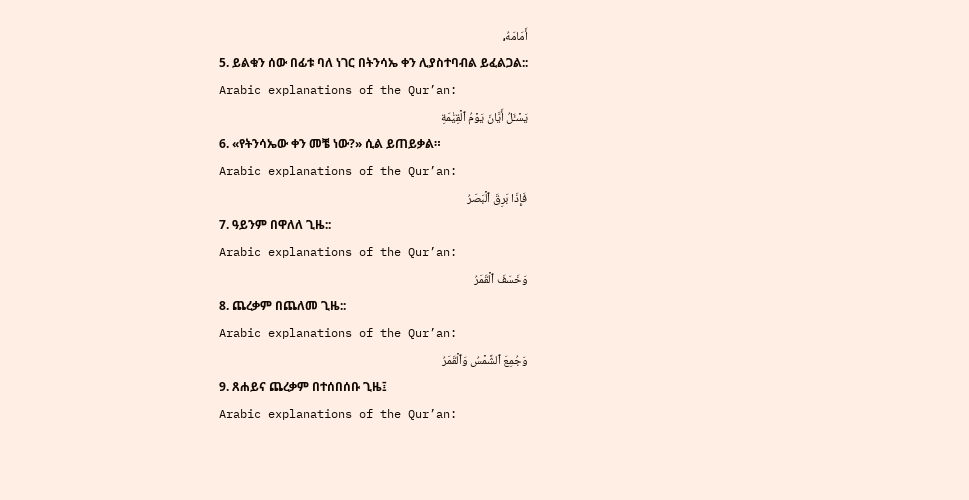أَمَامَهُۥ
5. ይልቁን ሰው በፊቱ ባለ ነገር በትንሳኤ ቀን ሊያስተባብል ይፈልጋል::
Arabic explanations of the Qur’an:
يَسۡـَٔلُ أَيَّانَ يَوۡمُ ٱلۡقِيَٰمَةِ
6. «የትንሳኤው ቀን መቼ ነው?» ሲል ይጠይቃል።
Arabic explanations of the Qur’an:
فَإِذَا بَرِقَ ٱلۡبَصَرُ
7. ዓይንም በዋለለ ጊዜ::
Arabic explanations of the Qur’an:
وَخَسَفَ ٱلۡقَمَرُ
8. ጨረቃም በጨለመ ጊዜ::
Arabic explanations of the Qur’an:
وَجُمِعَ ٱلشَّمۡسُ وَٱلۡقَمَرُ
9. ጸሐይና ጨረቃም በተሰበሰቡ ጊዜ፤
Arabic explanations of the Qur’an: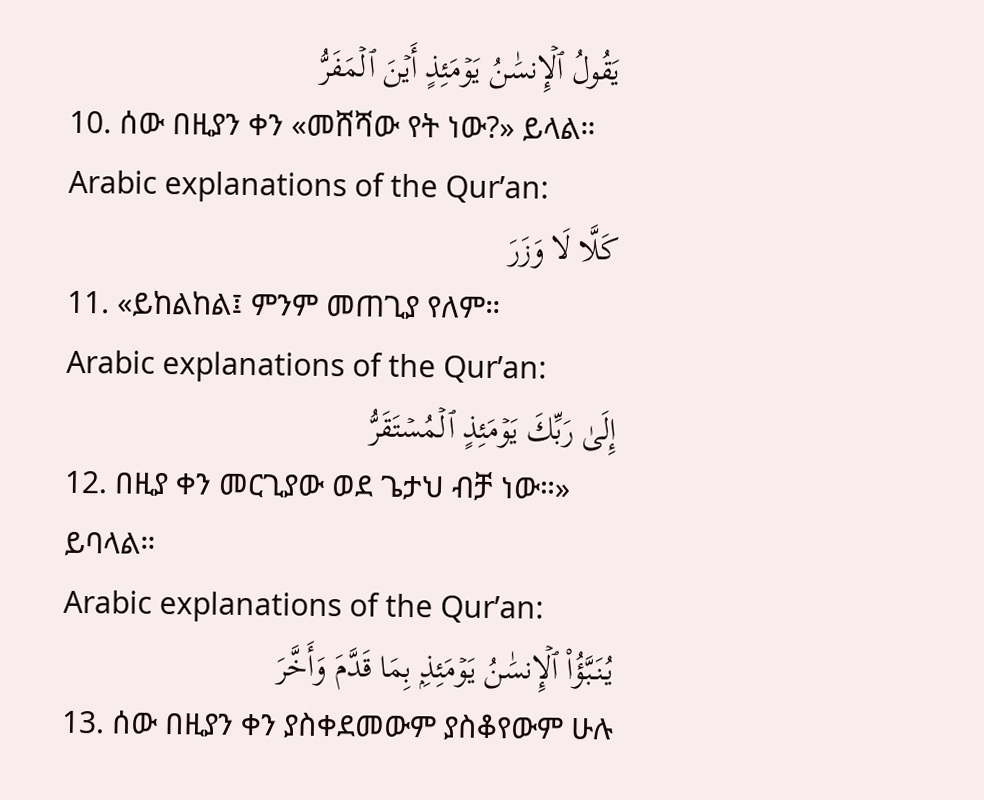يَقُولُ ٱلۡإِنسَٰنُ يَوۡمَئِذٍ أَيۡنَ ٱلۡمَفَرُّ
10. ሰው በዚያን ቀን «መሸሻው የት ነው?» ይላል።
Arabic explanations of the Qur’an:
كَلَّا لَا وَزَرَ
11. «ይከልከል፤ ምንም መጠጊያ የለም።
Arabic explanations of the Qur’an:
إِلَىٰ رَبِّكَ يَوۡمَئِذٍ ٱلۡمُسۡتَقَرُّ
12. በዚያ ቀን መርጊያው ወደ ጌታህ ብቻ ነው።» ይባላል።
Arabic explanations of the Qur’an:
يُنَبَّؤُاْ ٱلۡإِنسَٰنُ يَوۡمَئِذِۭ بِمَا قَدَّمَ وَأَخَّرَ
13. ሰው በዚያን ቀን ያስቀደመውም ያስቆየውም ሁሉ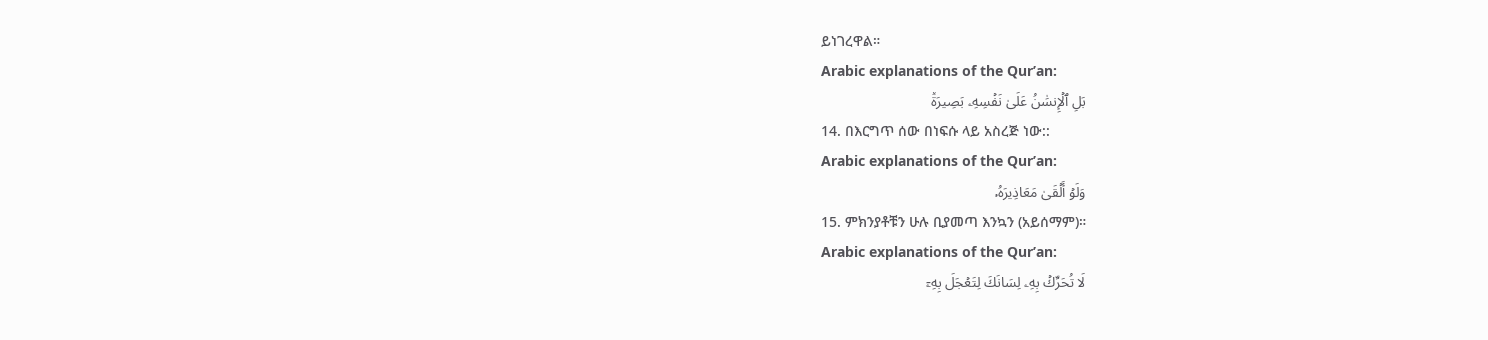ይነገረዋል።
Arabic explanations of the Qur’an:
بَلِ ٱلۡإِنسَٰنُ عَلَىٰ نَفۡسِهِۦ بَصِيرَةٞ
14. በእርግጥ ሰው በነፍሱ ላይ አስረጅ ነው::
Arabic explanations of the Qur’an:
وَلَوۡ أَلۡقَىٰ مَعَاذِيرَهُۥ
15. ምክንያቶቹን ሁሉ ቢያመጣ እንኳን (አይሰማም)።
Arabic explanations of the Qur’an:
لَا تُحَرِّكۡ بِهِۦ لِسَانَكَ لِتَعۡجَلَ بِهِۦٓ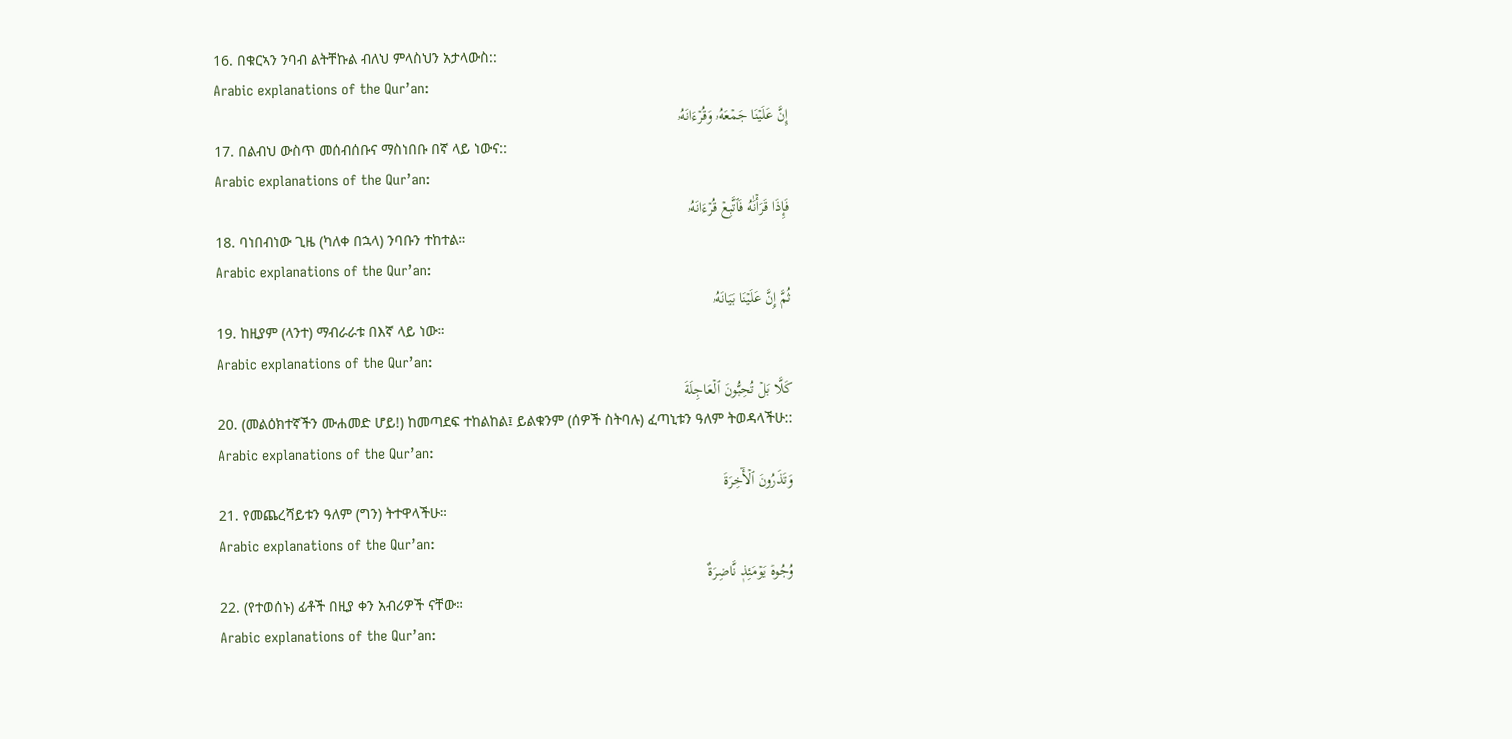16. በቁርኣን ንባብ ልትቸኩል ብለህ ምላስህን አታላውስ::
Arabic explanations of the Qur’an:
إِنَّ عَلَيۡنَا جَمۡعَهُۥ وَقُرۡءَانَهُۥ
17. በልብህ ውስጥ መሰብሰቡና ማስነበቡ በኛ ላይ ነውና::
Arabic explanations of the Qur’an:
فَإِذَا قَرَأۡنَٰهُ فَٱتَّبِعۡ قُرۡءَانَهُۥ
18. ባነበብነው ጊዜ (ካለቀ በኋላ) ንባቡን ተከተል።
Arabic explanations of the Qur’an:
ثُمَّ إِنَّ عَلَيۡنَا بَيَانَهُۥ
19. ከዚያም (ላንተ) ማብራራቱ በእኛ ላይ ነው።
Arabic explanations of the Qur’an:
كَلَّا بَلۡ تُحِبُّونَ ٱلۡعَاجِلَةَ
20. (መልዕክተኛችን ሙሐመድ ሆይ!) ከመጣደፍ ተከልከል፤ ይልቁንም (ሰዎች ስትባሉ) ፈጣኒቱን ዓለም ትወዳላችሁ::
Arabic explanations of the Qur’an:
وَتَذَرُونَ ٱلۡأٓخِرَةَ
21. የመጨረሻይቱን ዓለም (ግን) ትተዋላችሁ።
Arabic explanations of the Qur’an:
وُجُوهٞ يَوۡمَئِذٖ نَّاضِرَةٌ
22. (የተወሰኑ) ፊቶች በዚያ ቀን አብሪዎች ናቸው።
Arabic explanations of the Qur’an: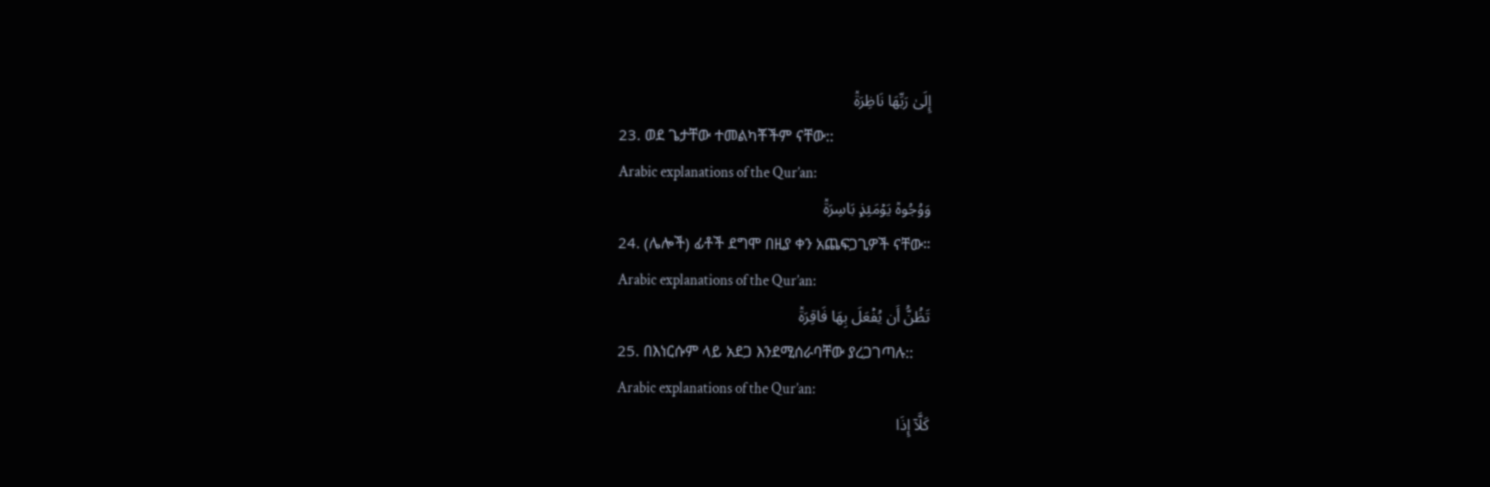إِلَىٰ رَبِّهَا نَاظِرَةٞ
23. ወደ ጌታቸው ተመልካቾችም ናቸው::
Arabic explanations of the Qur’an:
وَوُجُوهٞ يَوۡمَئِذِۭ بَاسِرَةٞ
24. (ሌሎች) ፊቶች ደግሞ በዚያ ቀን አጨፍጋጊዎች ናቸው።
Arabic explanations of the Qur’an:
تَظُنُّ أَن يُفۡعَلَ بِهَا فَاقِرَةٞ
25. በእነርሱም ላይ አደጋ እንደሚሰራባቸው ያረጋገጣሉ::
Arabic explanations of the Qur’an:
كَلَّآ إِذَا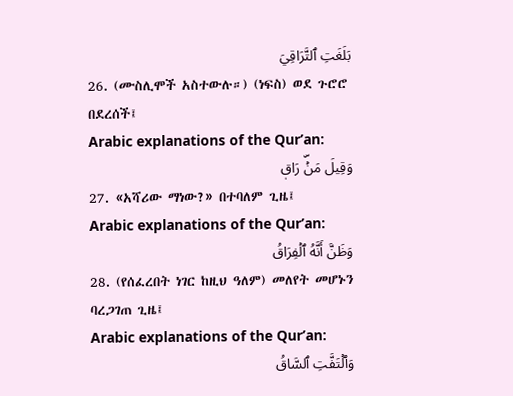بَلَغَتِ ٱلتَّرَاقِيَ
26. (ሙስሊሞች አስተውሉ።) (ነፍስ) ወደ ጉሮሮ በደረሰች፤
Arabic explanations of the Qur’an:
وَقِيلَ مَنۡۜ رَاقٖ
27. «አሻሪው ማነው?» በተባለም ጊዜ፤
Arabic explanations of the Qur’an:
وَظَنَّ أَنَّهُ ٱلۡفِرَاقُ
28. (የሰፈረበት ነገር ከዚህ ዓለም) መለየት መሆኑን ባረጋገጠ ጊዜ፤
Arabic explanations of the Qur’an:
وَٱلۡتَفَّتِ ٱلسَّاقُ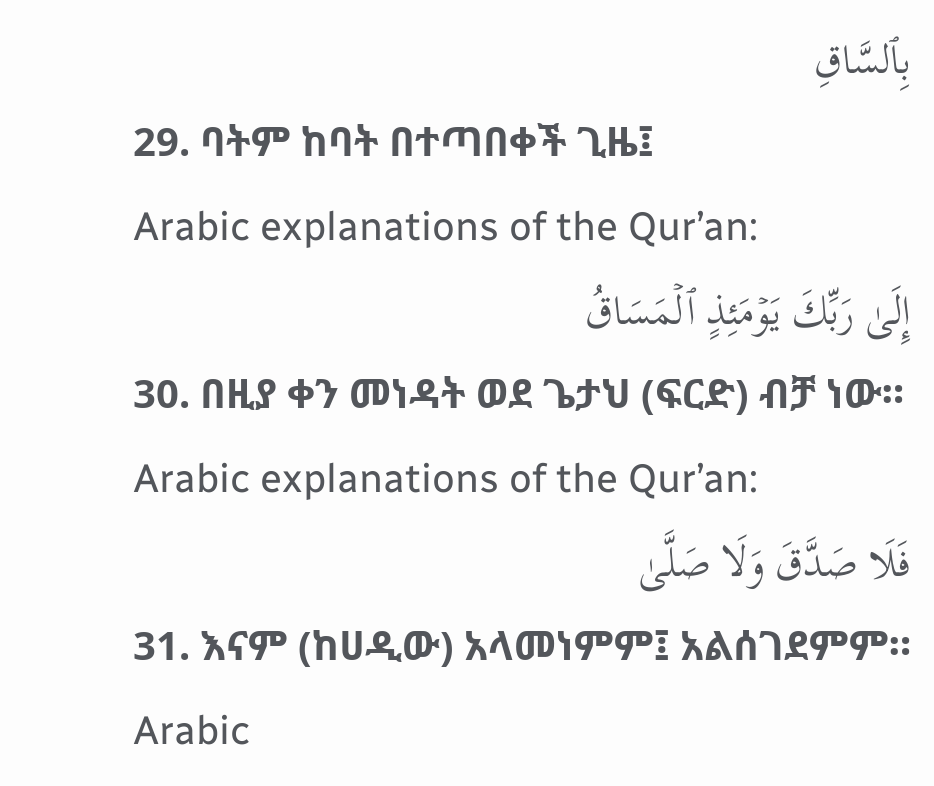بِٱلسَّاقِ
29. ባትም ከባት በተጣበቀች ጊዜ፤
Arabic explanations of the Qur’an:
إِلَىٰ رَبِّكَ يَوۡمَئِذٍ ٱلۡمَسَاقُ
30. በዚያ ቀን መነዳት ወደ ጌታህ (ፍርድ) ብቻ ነው።
Arabic explanations of the Qur’an:
فَلَا صَدَّقَ وَلَا صَلَّىٰ
31. እናም (ከሀዲው) አላመነምም፤ አልሰገደምም።
Arabic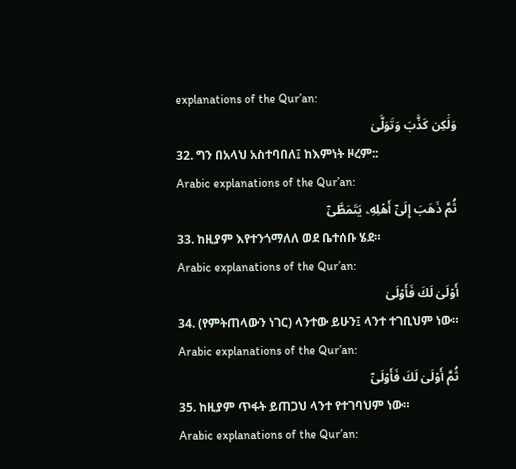explanations of the Qur’an:
وَلَٰكِن كَذَّبَ وَتَوَلَّىٰ
32. ግን በአላህ አስተባበለ፤ ከእምነት ዞረም::
Arabic explanations of the Qur’an:
ثُمَّ ذَهَبَ إِلَىٰٓ أَهۡلِهِۦ يَتَمَطَّىٰٓ
33. ከዚያም እየተንጎማለለ ወደ ቤተሰቡ ሄደ።
Arabic explanations of the Qur’an:
أَوۡلَىٰ لَكَ فَأَوۡلَىٰ
34. (የምትጠላውን ነገር) ላንተው ይሁን፤ ላንተ ተገቢህም ነው።
Arabic explanations of the Qur’an:
ثُمَّ أَوۡلَىٰ لَكَ فَأَوۡلَىٰٓ
35. ከዚያም ጥፋት ይጠጋህ ላንተ የተገባህም ነው።
Arabic explanations of the Qur’an: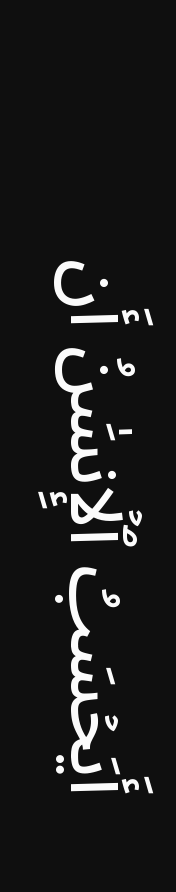أَيَحۡسَبُ ٱلۡإِنسَٰنُ أَن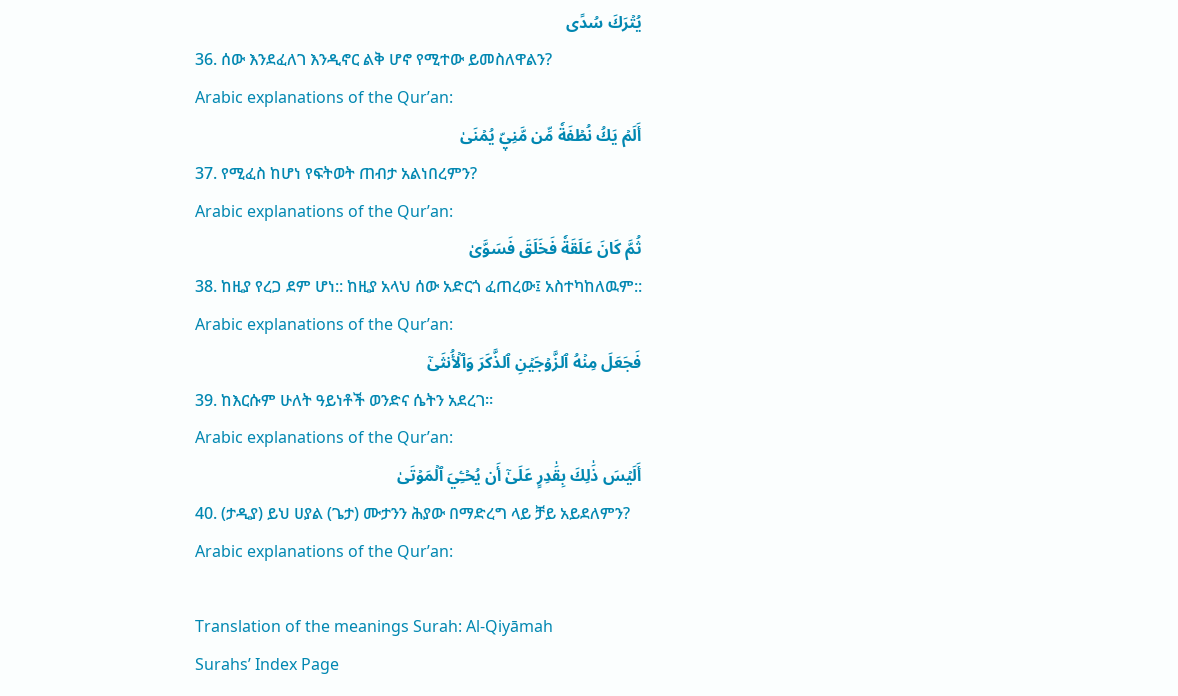يُتۡرَكَ سُدًى
36. ሰው እንደፈለገ እንዲኖር ልቅ ሆኖ የሚተው ይመስለዋልን?
Arabic explanations of the Qur’an:
أَلَمۡ يَكُ نُطۡفَةٗ مِّن مَّنِيّٖ يُمۡنَىٰ
37. የሚፈስ ከሆነ የፍትወት ጠብታ አልነበረምን?
Arabic explanations of the Qur’an:
ثُمَّ كَانَ عَلَقَةٗ فَخَلَقَ فَسَوَّىٰ
38. ከዚያ የረጋ ደም ሆነ:: ከዚያ አላህ ሰው አድርጎ ፈጠረው፤ አስተካከለዉም::
Arabic explanations of the Qur’an:
فَجَعَلَ مِنۡهُ ٱلزَّوۡجَيۡنِ ٱلذَّكَرَ وَٱلۡأُنثَىٰٓ
39. ከእርሱም ሁለት ዓይነቶች ወንድና ሴትን አደረገ።
Arabic explanations of the Qur’an:
أَلَيۡسَ ذَٰلِكَ بِقَٰدِرٍ عَلَىٰٓ أَن يُحۡـِۧيَ ٱلۡمَوۡتَىٰ
40. (ታዲያ) ይህ ሀያል (ጌታ) ሙታንን ሕያው በማድረግ ላይ ቻይ አይደለምን?
Arabic explanations of the Qur’an:

Translation of the meanings Surah: Al-Qiyāmah
Surahs’ Index Page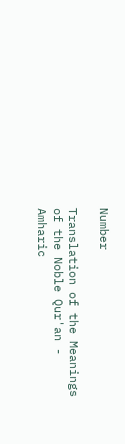Number

Translation of the Meanings of the Noble Qur'an - Amharic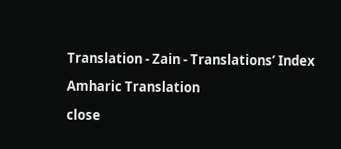Translation - Zain - Translations’ Index

Amharic Translation

close